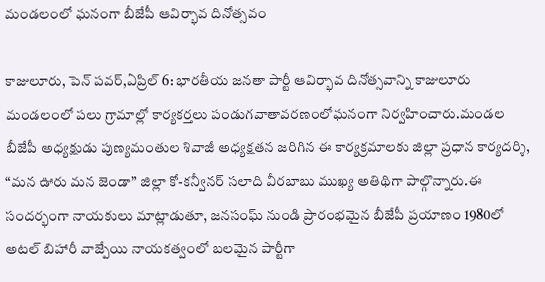మండలంలో ఘనంగా బీజేపీ ఆవిర్భావ దినోత్సవం

కాజులూరు, పెన్ పవర్,ఏప్రిల్ 6: భారతీయ జనతా పార్టీ ఆవిర్భావ దినోత్సవాన్ని కాజులూరు మండలంలో పలు గ్రామాల్లో కార్యకర్తలు పండుగవాతావరణంలోఘనంగా నిర్వహించారు.మండల బీజేపీ అధ్యక్షుడు పుణ్యమంతుల శివాజీ అధ్యక్షతన జరిగిన ఈ కార్యక్రమాలకు జిల్లా ప్రధాన కార్యదర్శి, “మన ఊరు మన జెండా” జిల్లా కో-కన్వీనర్ సలాది వీరబాబు ముఖ్య అతిథిగా పాల్గొన్నారు.ఈ సందర్భంగా నాయకులు మాట్లాడుతూ, జనసంఘ్ నుండి ప్రారంభమైన బీజేపీ ప్రయాణం 1980లో అటల్ బిహారీ వాజ్పేయి నాయకత్వంలో బలమైన పార్టీగా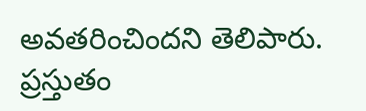అవతరించిందని తెలిపారు. ప్రస్తుతం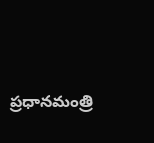ప్రధానమంత్రి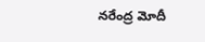నరేంద్ర మోదీ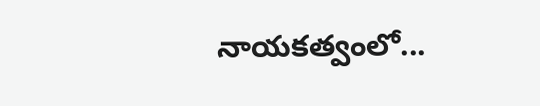నాయకత్వంలో...